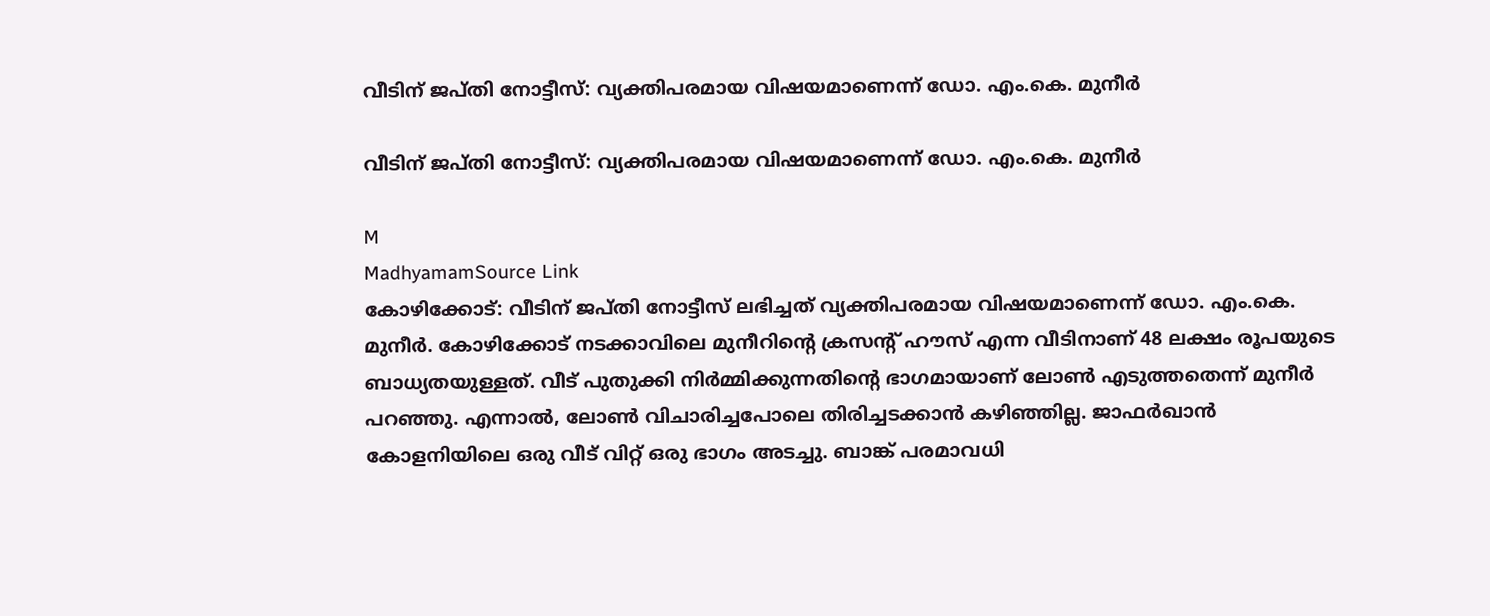വീടിന് ജപ്തി നോട്ടീസ്: വ്യക്തിപരമായ വിഷയമാണെന്ന് ഡോ. എം.കെ. മുനീർ

വീടിന് ജപ്തി നോട്ടീസ്: വ്യക്തിപരമായ വിഷയമാണെന്ന് ഡോ. എം.കെ. മുനീർ

M
MadhyamamSource Link
കോഴിക്കോട്: വീടിന് ജപ്തി നോട്ടീസ് ലഭിച്ചത് വ്യക്തിപരമായ വിഷയമാണെന്ന് ഡോ. എം.കെ. മുനീർ. കോഴിക്കോട് നടക്കാവിലെ മുനീറിന്റെ ക്രസന്റ് ഹൗസ് എന്ന വീടിനാണ് 48 ലക്ഷം രൂപയുടെ ബാധ്യതയുള്ളത്. വീട് പുതുക്കി നിർമ്മിക്കുന്നതിന്റെ ഭാഗമായാണ് ലോൺ എടുത്തതെന്ന് മുനീർ പറഞ്ഞു. എന്നാൽ, ലോൺ വിചാരിച്ചപോലെ തിരിച്ചടക്കാൻ കഴിഞ്ഞില്ല. ജാഫർഖാൻ കോളനിയിലെ ഒരു വീട് വിറ്റ് ഒരു ഭാഗം അടച്ചു. ബാങ്ക് പരമാവധി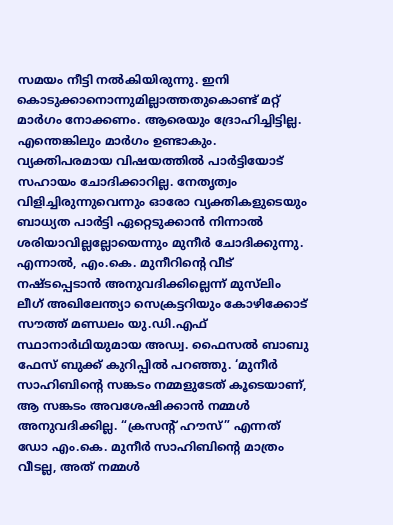സമയം നീട്ടി നൽകിയിരുന്നു. ഇനി കൊടുക്കാനൊന്നുമില്ലാത്തതുകൊണ്ട് മറ്റ് മാർഗം നോക്കണം. ആരെയും ദ്രോഹിച്ചിട്ടില്ല. എന്തെങ്കിലും മാർഗം ഉണ്ടാകും. വ്യക്തിപരമായ വിഷയത്തിൽ പാർട്ടിയോട് സഹായം ചോദിക്കാറില്ല. നേതൃത്വം വിളിച്ചിരുന്നുവെന്നും ഓരോ വ്യക്തികളുടെയും ബാധ്യത പാർട്ടി ഏറ്റെടുക്കാൻ നിന്നാൽ ശരിയാവില്ലല്ലോയെന്നും മുനീർ ചോദിക്കുന്നു.  എന്നാൽ, എം.കെ. മുനീറിന്റെ വീട് നഷ്ടപ്പെടാൻ അനുവദിക്കില്ലെന്ന് മുസ്‍ലിം ലീഗ് അഖിലേന്ത്യാ സെക്രട്ടറിയും കോഴിക്കോട് സൗത്ത് മണ്ഡലം യു.ഡി.എഫ് സ്ഥാനാർഥിയുമായ അഡ്വ. ഫൈസൽ ബാബു ഫേസ് ബുക്ക് കുറിപ്പിൽ പറഞ്ഞു. ‘മുനീർ സാഹിബിന്റെ സങ്കടം നമ്മളുടേത് കൂടെയാണ്, ആ സങ്കടം അവശേഷിക്കാൻ നമ്മൾ അനുവദിക്കില്ല. “ക്രസന്റ് ഹൗസ്” എന്നത് ഡോ എം.കെ. മുനീർ സാഹിബിന്റെ മാത്രം വീടല്ല, അത് നമ്മൾ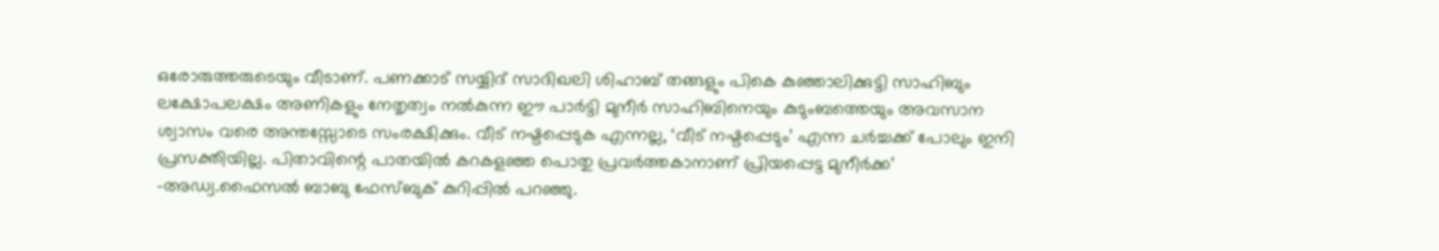ഒരോരുത്തരുടെയും വീടാണ്. പണക്കാട് സയ്യിദ് സാദിഖലി ശിഹാബ് തങ്ങളും പികെ കുഞ്ഞാലിക്കുട്ടി സാഹിബും ലക്ഷോപലക്ഷം അണികളും നേതൃത്വം നൽകുന്ന ഈ പാർട്ടി മുനീർ സാഹിബിനെയും കുടുംബത്തെയും അവസാന ശ്വാസം വരെ അന്തസ്സോടെ സംരക്ഷിക്കും. വീട് നഷ്ടപ്പെടുക എന്നല്ല, ‘വീട് നഷ്ടപ്പെടും’ എന്ന ചർച്ചക്ക് പോലും ഇനി പ്രസക്തിയില്ല. പിതാവിന്റെ പാതയിൽ കറകളഞ്ഞ പൊതു പ്രവർത്തകാനാണ് പ്രിയപ്പെട്ട മുനീർക്ക’ -അഡ്വ.ഫൈസൽ ബാബു ഫേസ്ബുക് കുറിപ്പിൽ പറഞ്ഞു.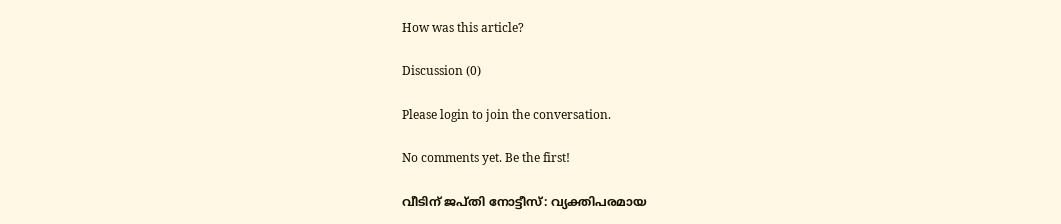How was this article?

Discussion (0)

Please login to join the conversation.

No comments yet. Be the first!

വീടിന് ജപ്തി നോട്ടീസ്: വ്യക്തിപരമായ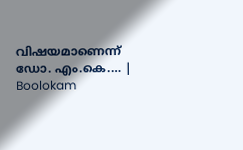വിഷയമാണെന്ന് ഡോ. എം.കെ.… | Boolokam